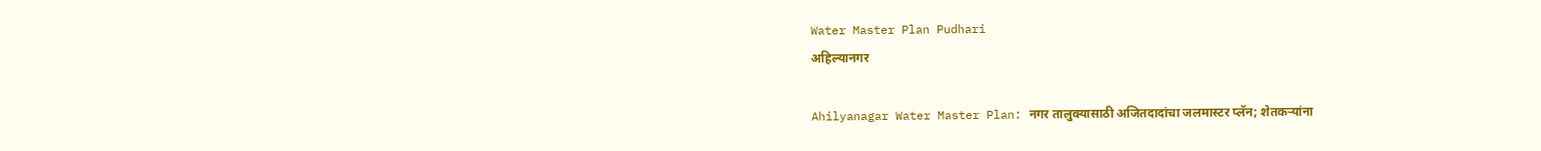Water Master Plan Pudhari
अहिल्यानगर

Ahilyanagar Water Master Plan: नगर तालुक्यासाठी अजितदादांचा जलमास्टर प्लॅन; शेतकऱ्यांना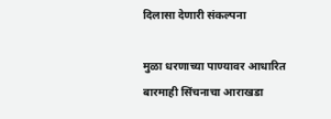दिलासा देणारी संकल्पना

मुळा धरणाच्या पाण्यावर आधारित बारमाही सिंचनाचा आराखडा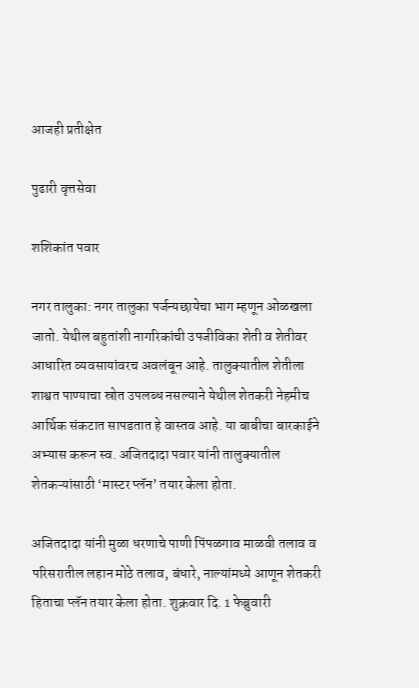आजही प्रतीक्षेत

पुढारी वृत्तसेवा

शशिकांत पवार

नगर तालुका: नगर तालुका पर्जन्यछायेचा भाग म्हणून ओळखला जातो. येथील बहुतांशी नागरिकांची उपजीविका शेती व शेतीवर आधारित व्यवसायांवरच अवलंबून आहे. तालुक्यातील शेतीला शाश्वत पाण्याचा स्रोत उपलब्ध नसल्याने येथील शेतकरी नेहमीच आर्थिक संकटात सापडतात हे वास्तव आहे. या बाबीचा बारकाईने अभ्यास करून स्व. अजितदादा पवार यांनी तालुक्यातील शेतकऱ्यांसाठी ‌‘मास्टर प्लॅन‌’ तयार केला होता.

अजितदादा यांनी मुळा धरणाचे पाणी पिंपळगाव माळवी तलाव व परिसरातील लहान मोठे तलाव, बंधारे, नाल्यांमध्ये आणून शेतकरी हिताचा प्लॅन तयार केला होता. शुक्रवार दि. 1 फेब्रुवारी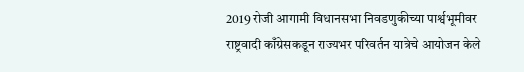2019 रोजी आगामी विधानसभा निवडणुकीच्या पार्श्वभूमीवर राष्ट्रवादी काँग्रेसकडून राज्यभर परिवर्तन यात्रेचे आयोजन केले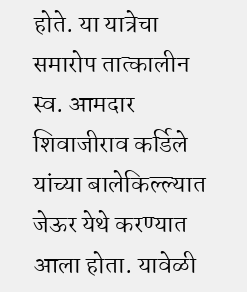होते. या यात्रेचा समारोप तात्कालीन स्व. आमदार शिवाजीराव कर्डिले यांच्या बालेकिल्ल्यात जेऊर येथे करण्यात आला होता. यावेळी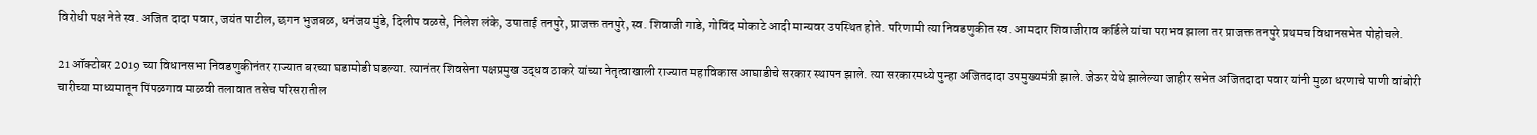विरोधी पक्ष नेते स्व. अजित दादा पवार, जयंत पाटील, छगन भुजबळ, धनंजय मुंडे, दिलीप वळसे, निलेश लंके, उषाताई तनपुरे, प्राजक्त तनपुरे, स्व. शिवाजी गाडे, गोविंद मोकाटे आदी मान्यवर उपस्थित होते. परिणामी त्या निवडणुकीत स्व. आमदार शिवाजीराव कर्डिले यांचा पराभव झाला तर प्राजक्त तनपुरे प्रथमच विधानसभेत पोहोचले.

21 ऑक्टोबर 2019 च्या विधानसभा निवडणुकीनंतर राज्यात बरच्या घडामोडी घडल्या. त्यानंतर शिवसेना पक्षप्रमुख उद्धव ठाकरे यांच्या नेतृत्वाखाली राज्यात महाविकास आघाडीचे सरकार स्थापन झाले. त्या सरकारमध्ये पुन्हा अजितदादा उपमुख्यमंत्री झाले. जेऊर येथे झालेल्या जाहीर सभेत अजितदादा पवार यांनी मुळा धरणाचे पाणी वांबोरी चारीच्या माध्यमातून पिंपळगाव माळवी तलावात तसेच परिसरातील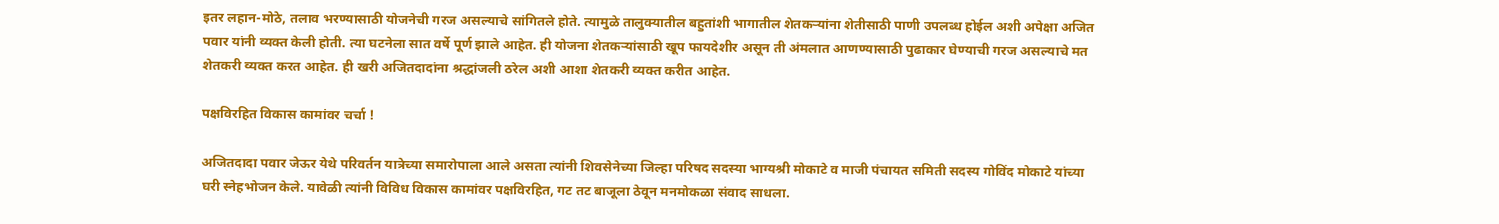इतर लहान-मोठे, तलाव भरण्यासाठी योजनेची गरज असल्याचे सांगितले होते. त्यामुळे तालुक्यातील बहुतांशी भागातील शेतकऱ्यांना शेतीसाठी पाणी उपलब्ध होईल अशी अपेक्षा अजित पवार यांनी व्यक्त केली होती. त्या घटनेला सात वर्षे पूर्ण झाले आहेत. ही योजना शेतकऱ्यांसाठी खूप फायदेशीर असून ती अंमलात आणण्यासाठी पुढाकार घेण्याची गरज असल्याचे मत शेतकरी व्यक्त करत आहेत. ही खरी अजितदादांना श्रद्धांजली ठरेल अशी आशा शेतकरी व्यक्त करीत आहेत.

पक्षविरहित विकास कामांवर चर्चा !

अजितदादा पवार जेऊर येथे परिवर्तन यात्रेच्या समारोपाला आले असता त्यांनी शिवसेनेच्या जिल्हा परिषद सदस्या भाग्यश्री मोकाटे व माजी पंचायत समिती सदस्य गोविंद मोकाटे यांच्या घरी स्नेहभोजन केले. यावेळी त्यांनी विविध विकास कामांवर पक्षविरहित, गट तट बाजूला ठेवून मनमोकळा संवाद साधला.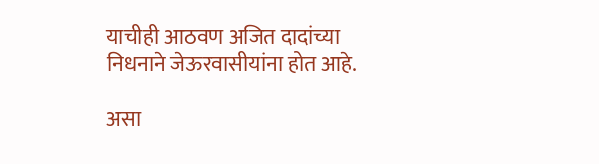याचीही आठवण अजित दादांच्या निधनाने जेऊरवासीयांना होत आहे.

असा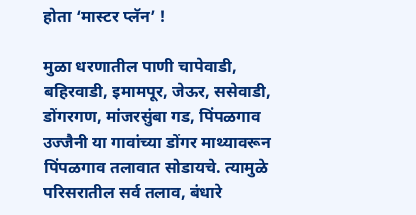होता ‌‘मास्टर प्लॅन‌’ !

मुळा धरणातील पाणी चापेवाडी, बहिरवाडी, इमामपूर, जेऊर, ससेवाडी, डोंगरगण, मांजरसुंबा गड, पिंपळगाव उज्जैनी या गावांच्या डोंगर माथ्यावरून पिंपळगाव तलावात सोडायचे. त्यामुळे परिसरातील सर्व तलाव, बंधारे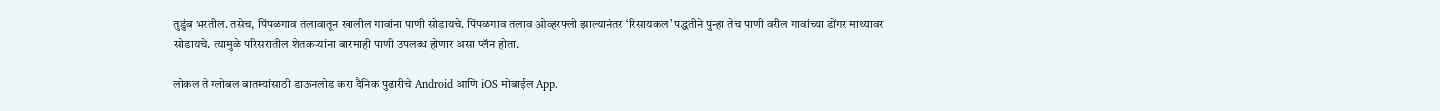तुडुंब भरतील. तसेच, पिंपळगाव तलावातून खालील गावांना पाणी सोडायचे. पिंपळगाव तलाव ओव्हरफ्लो झाल्यानंतर ‌‘रिसायकल‌’ पद्धतीने पुन्हा तेच पाणी वरील गावांच्या डोंगर माथ्यावर सोडायचे. त्यामुळे परिसरातील शेतकऱ्यांना बारमाही पाणी उपलब्ध होणार असा प्लॅन होता.

लोकल ते ग्लोबल बातम्यांसाठी डाऊनलोड करा दैनिक पुढारीचे Android आणि iOS मोबाईल App.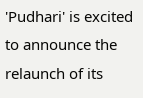'Pudhari' is excited to announce the relaunch of its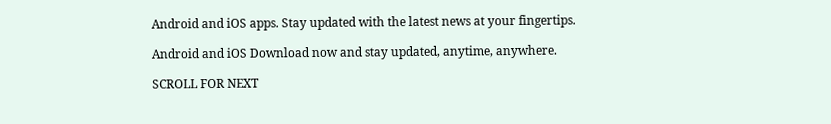Android and iOS apps. Stay updated with the latest news at your fingertips.

Android and iOS Download now and stay updated, anytime, anywhere.

SCROLL FOR NEXT